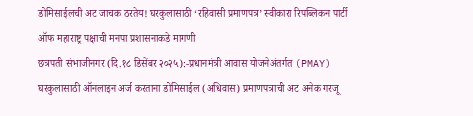डोमिसाईलची अट जाचक ठरतेय! घरकुलासाठी ‘रहिवासी प्रमाणपत्र’ स्वीकारा रिपब्लिकन पार्टी ऑफ महाराष्ट्र पक्षाची मनपा प्रशासनाकडे मागणी
छत्रपती संभाजीनगर (दि.१८ डिसेंबर २०२५):-प्रधानमंत्री आवास योजनेअंतर्गत (PMAY) घरकुलासाठी ऑनलाइन अर्ज करताना डोमिसाईल (अधिवास) प्रमाणपत्राची अट अनेक गरजू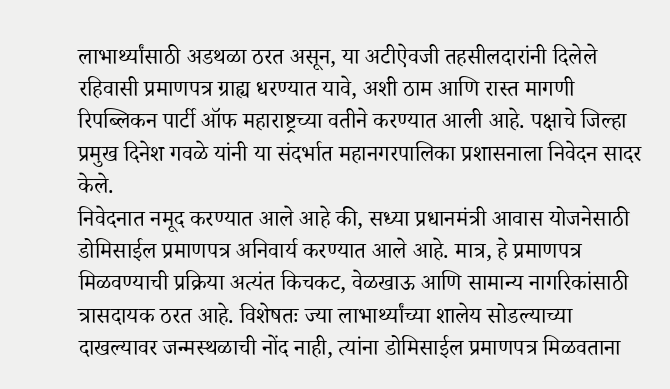लाभार्थ्यांसाठी अडथळा ठरत असून, या अटीऐवजी तहसीलदारांनी दिलेले रहिवासी प्रमाणपत्र ग्राह्य धरण्यात यावे, अशी ठाम आणि रास्त मागणी रिपब्लिकन पार्टी ऑफ महाराष्ट्रच्या वतीने करण्यात आली आहे. पक्षाचे जिल्हा प्रमुख दिनेश गवळे यांनी या संदर्भात महानगरपालिका प्रशासनाला निवेदन सादर केले.
निवेदनात नमूद करण्यात आले आहे की, सध्या प्रधानमंत्री आवास योजनेसाठी डोमिसाईल प्रमाणपत्र अनिवार्य करण्यात आले आहे. मात्र, हे प्रमाणपत्र मिळवण्याची प्रक्रिया अत्यंत किचकट, वेळखाऊ आणि सामान्य नागरिकांसाठी त्रासदायक ठरत आहे. विशेषतः ज्या लाभार्थ्यांच्या शालेय सोडल्याच्या दाखल्यावर जन्मस्थळाची नोंद नाही, त्यांना डोमिसाईल प्रमाणपत्र मिळवताना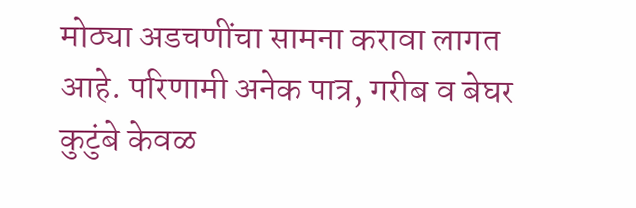मोठ्या अडचणींचा सामना करावा लागत आहे. परिणामी अनेक पात्र, गरीब व बेघर कुटुंबे केवळ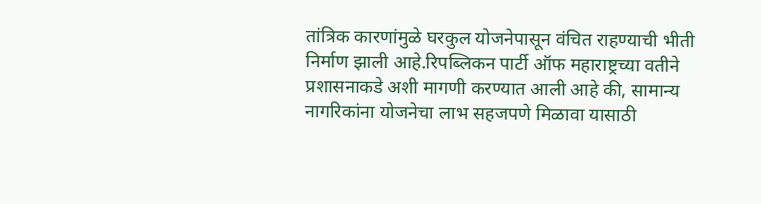तांत्रिक कारणांमुळे घरकुल योजनेपासून वंचित राहण्याची भीती निर्माण झाली आहे.रिपब्लिकन पार्टी ऑफ महाराष्ट्रच्या वतीने प्रशासनाकडे अशी मागणी करण्यात आली आहे की, सामान्य नागरिकांना योजनेचा लाभ सहजपणे मिळावा यासाठी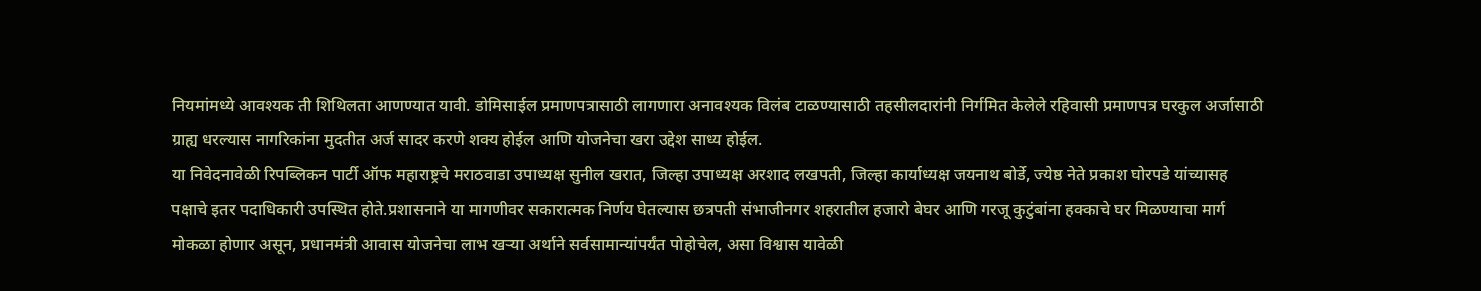नियमांमध्ये आवश्यक ती शिथिलता आणण्यात यावी. डोमिसाईल प्रमाणपत्रासाठी लागणारा अनावश्यक विलंब टाळण्यासाठी तहसीलदारांनी निर्गमित केलेले रहिवासी प्रमाणपत्र घरकुल अर्जासाठी ग्राह्य धरल्यास नागरिकांना मुदतीत अर्ज सादर करणे शक्य होईल आणि योजनेचा खरा उद्देश साध्य होईल.
या निवेदनावेळी रिपब्लिकन पार्टी ऑफ महाराष्ट्रचे मराठवाडा उपाध्यक्ष सुनील खरात, जिल्हा उपाध्यक्ष अरशाद लखपती, जिल्हा कार्याध्यक्ष जयनाथ बोर्डे, ज्येष्ठ नेते प्रकाश घोरपडे यांच्यासह पक्षाचे इतर पदाधिकारी उपस्थित होते.प्रशासनाने या मागणीवर सकारात्मक निर्णय घेतल्यास छत्रपती संभाजीनगर शहरातील हजारो बेघर आणि गरजू कुटुंबांना हक्काचे घर मिळण्याचा मार्ग मोकळा होणार असून, प्रधानमंत्री आवास योजनेचा लाभ खऱ्या अर्थाने सर्वसामान्यांपर्यंत पोहोचेल, असा विश्वास यावेळी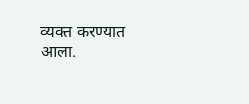व्यक्त करण्यात आला.